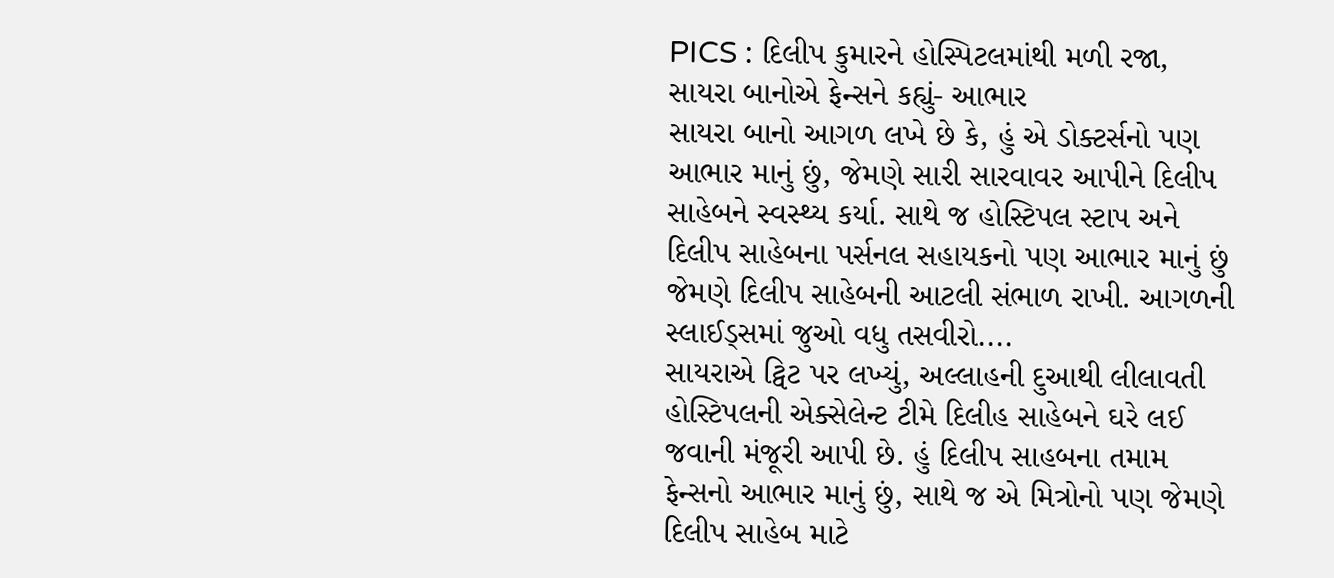PICS : દિલીપ કુમારને હોસ્પિટલમાંથી મળી રજા, સાયરા બાનોએ ફેન્સને કહ્યું- આભાર
સાયરા બાનો આગળ લખે છે કે, હું એ ડોક્ટર્સનો પણ આભાર માનું છું, જેમણે સારી સારવાવર આપીને દિલીપ સાહેબને સ્વસ્થ્ય કર્યા. સાથે જ હોસ્ટિપલ સ્ટાપ અને દિલીપ સાહેબના પર્સનલ સહાયકનો પણ આભાર માનું છું જેમણે દિલીપ સાહેબની આટલી સંભાળ રાખી. આગળની સ્લાઈડ્સમાં જુઓ વધુ તસવીરો....
સાયરાએ ટ્વિટ પર લખ્યું, અલ્લાહની દુઆથી લીલાવતી હોસ્ટિપલની એક્સેલેન્ટ ટીમે દિલીહ સાહેબને ઘરે લઈ જવાની મંજૂરી આપી છે. હું દિલીપ સાહબના તમામ ફેન્સનો આભાર માનું છું, સાથે જ એ મિત્રોનો પણ જેમણે દિલીપ સાહેબ માટે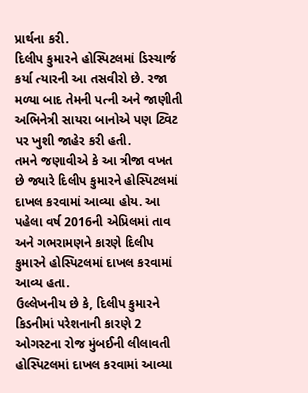પ્રાર્થના કરી.
દિલીપ કુમારને હોસ્પિટલમાં ડિસ્ચાર્જ કર્યા ત્યારની આ તસવીરો છે. રજા મળ્યા બાદ તેમની પત્ની અને જાણીતી અભિનેત્રી સાયરા બાનોએ પણ ટ્વિટ પર ખુશી જાહેર કરી હતી.
તમને જણાવીએ કે આ ત્રીજા વખત છે જ્યારે દિલીપ કુમારને હોસ્પિટલમાં દાખલ કરવામાં આવ્યા હોય. આ પહેલા વર્ષ 2016ની એપ્રિલમાં તાવ અને ગભરામણને કારણે દિલીપ કુમારને હોસ્પિટલમાં દાખલ કરવામાં આવ્ય હતા.
ઉલ્લેખનીય છે કે, દિલીપ કુમારને કિડનીમાં પરેશનાની કારણે 2 ઓગસ્ટના રોજ મુંબઈની લીલાવતી હોસ્પિટલમાં દાખલ કરવામાં આવ્યા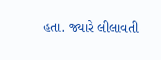હતા. જ્યારે લીલાવતી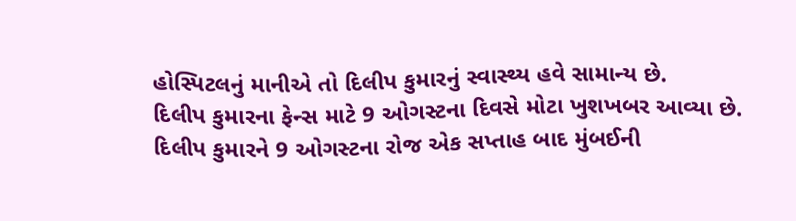હોસ્પિટલનું માનીએ તો દિલીપ કુમારનું સ્વાસ્થ્ય હવે સામાન્ય છે.
દિલીપ કુમારના ફેન્સ માટે 9 ઓગસ્ટના દિવસે મોટા ખુશખબર આવ્યા છે. દિલીપ કુમારને 9 ઓગસ્ટના રોજ એક સપ્તાહ બાદ મુંબઈની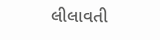લીલાવતી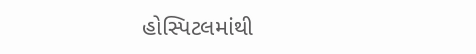હોસ્પિટલમાંથી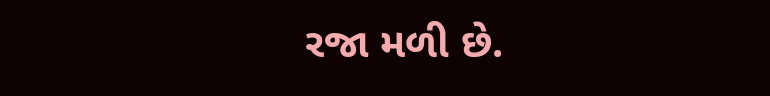રજા મળી છે.